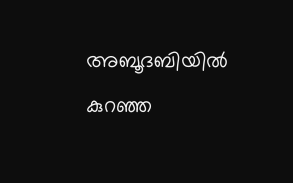അബൂദബിയിൽ കുറഞ്ഞ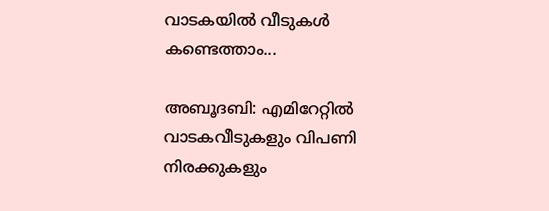വാടകയിൽ വീടുകൾ കണ്ടെത്താം...

അബൂദബി: എമിറേറ്റിൽ വാടകവീടുകളും വിപണി നിരക്കുകളും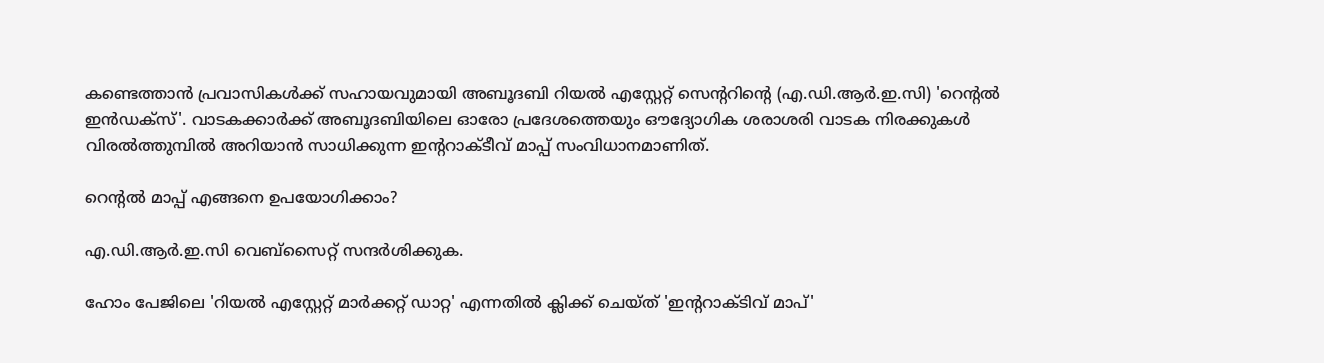കണ്ടെത്താൻ പ്രവാസികൾക്ക് സഹായവുമായി അബൂദബി റിയൽ എസ്റ്റേറ്റ് സെന്ററിന്റെ (എ.ഡി.ആർ.ഇ.സി) 'റെന്റൽ ഇൻഡക്സ്'. വാടകക്കാർക്ക് അബൂദബിയിലെ ഓരോ പ്രദേശത്തെയും ഔദ്യോഗിക ശരാശരി വാടക നിരക്കുകൾ വിരൽത്തുമ്പിൽ അറിയാൻ സാധിക്കുന്ന ഇന്ററാക്ടീവ് മാപ്പ് സംവിധാനമാണിത്.

റെന്റൽ മാപ്പ് എങ്ങനെ ഉപയോഗിക്കാം?

എ.ഡി.ആർ.ഇ.സി വെബ്‌സൈറ്റ് സന്ദർശിക്കുക.

ഹോം പേജിലെ 'റിയൽ എസ്റ്റേറ്റ് മാർക്കറ്റ് ഡാറ്റ' എന്നതിൽ ക്ലിക്ക് ചെയ്ത് 'ഇന്ററാക്ടിവ് മാപ്'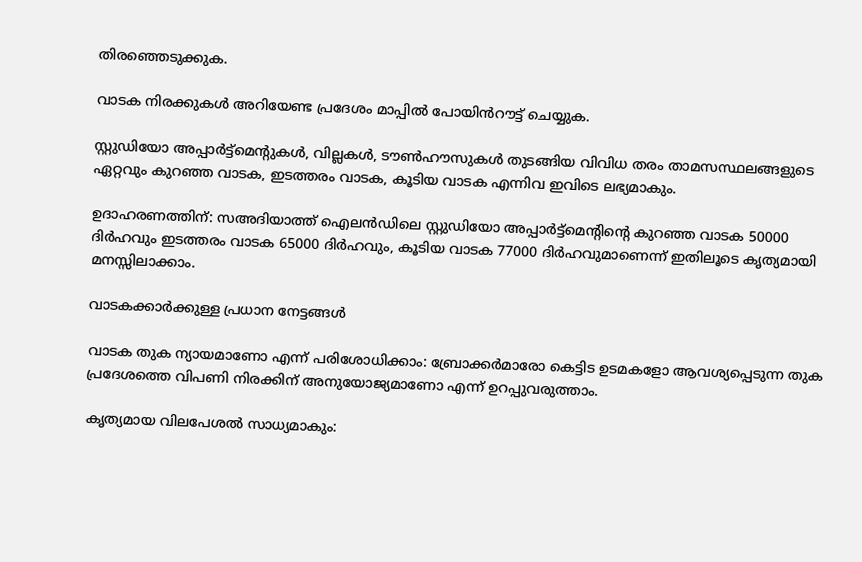തിരഞ്ഞെടുക്കുക.

വാടക നിരക്കുകൾ അറിയേണ്ട പ്രദേശം മാപ്പിൽ പോയിൻറൗട്ട് ചെയ്യുക.

സ്റ്റുഡിയോ അപ്പാർട്ട്‌മെന്റുകൾ, വില്ലകൾ, ടൗൺഹൗസുകൾ തുടങ്ങിയ വിവിധ തരം താമസസ്ഥലങ്ങളുടെ ഏറ്റവും കുറഞ്ഞ വാടക, ഇടത്തരം വാടക, കൂടിയ വാടക എന്നിവ ഇവിടെ ലഭ്യമാകും.

ഉദാഹരണത്തിന്: സഅദിയാത്ത് ഐലൻഡിലെ സ്റ്റുഡിയോ അപ്പാർട്ട്‌മെന്റിന്റെ കുറഞ്ഞ വാടക 50000 ദിർഹവും ഇടത്തരം വാടക 65000 ദിർഹവും, കൂടിയ വാടക 77000 ദിർഹവുമാണെന്ന് ഇതിലൂടെ കൃത്യമായി മനസ്സിലാക്കാം.

വാടകക്കാർക്കുള്ള പ്രധാന നേട്ടങ്ങൾ

വാടക തുക ന്യായമാണോ എന്ന് പരിശോധിക്കാം: ബ്രോക്കർമാരോ കെട്ടിട ഉടമകളോ ആവശ്യപ്പെടുന്ന തുക പ്രദേശത്തെ വിപണി നിരക്കിന് അനുയോജ്യമാണോ എന്ന് ഉറപ്പുവരുത്താം.

കൃത്യമായ വിലപേശൽ സാധ്യമാകും: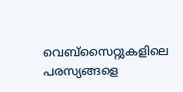വെബ്‌സൈറ്റുകളിലെ പരസ്യങ്ങളെ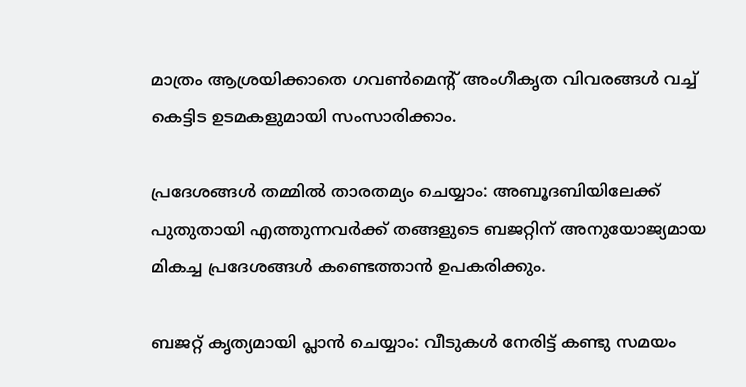മാത്രം ആശ്രയിക്കാതെ ഗവൺമെന്റ് അംഗീകൃത വിവരങ്ങൾ വച്ച് കെട്ടിട ഉടമകളുമായി സംസാരിക്കാം.

പ്രദേശങ്ങൾ തമ്മിൽ താരതമ്യം ചെയ്യാം: അബൂദബിയിലേക്ക് പുതുതായി എത്തുന്നവർക്ക് തങ്ങളുടെ ബജറ്റിന് അനുയോജ്യമായ മികച്ച പ്രദേശങ്ങൾ കണ്ടെത്താൻ ഉപകരിക്കും.

ബജറ്റ് കൃത്യമായി പ്ലാൻ ചെയ്യാം: വീടുകൾ നേരിട്ട് കണ്ടു സമയം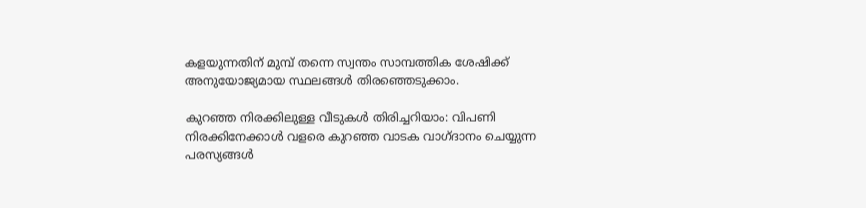കളയുന്നതിന് മുമ്പ് തന്നെ സ്വന്തം സാമ്പത്തിക ശേഷിക്ക് അനുയോജ്യമായ സ്ഥലങ്ങൾ തിരഞ്ഞെടുക്കാം.

കുറഞ്ഞ നിരക്കിലുള്ള വീടുകൾ തിരിച്ചറിയാം: വിപണി നിരക്കിനേക്കാൾ വളരെ കുറഞ്ഞ വാടക വാഗ്ദാനം ചെയ്യുന്ന പരസ്യങ്ങൾ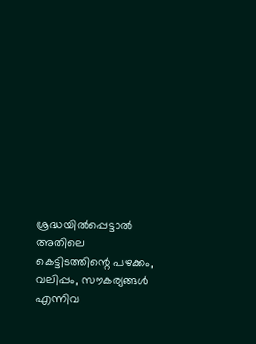ശ്രദ്ധയിൽപ്പെട്ടാൽ അതിലെ കെട്ടിടത്തിന്റെ പഴക്കം, വലിപ്പം, സൗകര്യങ്ങൾ എന്നിവ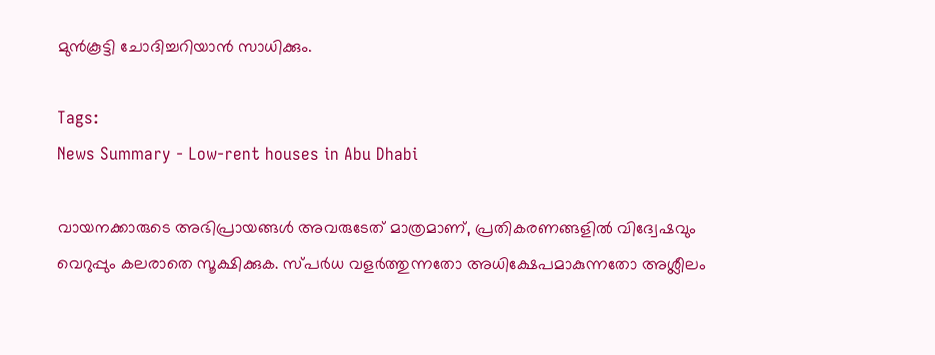മുൻകൂട്ടി ചോദിച്ചറിയാൻ സാധിക്കും.

Tags:
News Summary - Low-rent houses in Abu Dhabi

വായനക്കാരുടെ അഭിപ്രായങ്ങള്‍ അവരുടേത് മാത്രമാണ്, പ്രതികരണങ്ങളിൽ വിദ്വേഷവും വെറുപ്പും കലരാതെ സൂക്ഷിക്കുക. സ്പർധ വളർത്തുന്നതോ അധിക്ഷേപമാകുന്നതോ അശ്ലീലം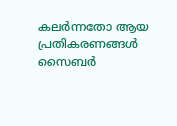കലർന്നതോ ആയ പ്രതികരണങ്ങൾ സൈബർ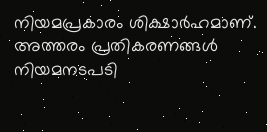നിയമപ്രകാരം ശിക്ഷാർഹമാണ്. അത്തരം പ്രതികരണങ്ങൾ നിയമനടപടി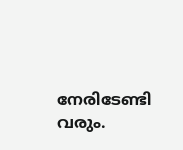നേരിടേണ്ടി വരും.